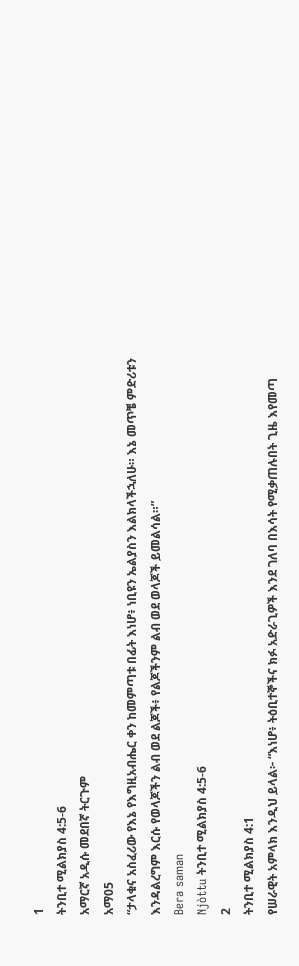1
ትንቢተ ሚልክያስ 4:5-6
አማርኛ አዲሱ መደበኛ ትርጉም
አማ05
“ታላቁና አስፈሪው የእኔ የእግዚአብሔር ቀን ከመምጣቱ በፊት እነሆ፥ ነቢዩን ኤልያስን እልክላችኋለሁ። እኔ መጥቼ ምድሪቱን እንዳልረግም እርሱ የወላጆችን ልብ ወደ ልጆች፥ የልጆችንም ልብ ወደ ወላጆች ይመልሳል።”
Bera saman
Njòttu ትንቢተ ሚልክያስ 4:5-6
2
ትንቢተ ሚልክያስ 4:1
የሠራዊት አምላክ እንዲህ ይላል፦ “እነሆ፥ ትዕቢተኞችና ክፉ አድራጊዎች እንደ ገለባ በእሳት የሚቃጠሉበት ጊዜ እየመጣ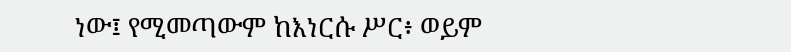ነው፤ የሚመጣውም ከእነርሱ ሥር፥ ወይም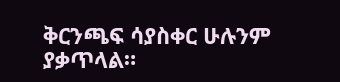ቅርንጫፍ ሳያስቀር ሁሉንም ያቃጥላል።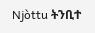Njòttu ትንቢተ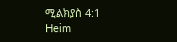ሚልክያስ 4:1
Heim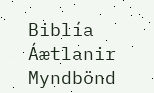Biblía
Áætlanir
Myndbönd